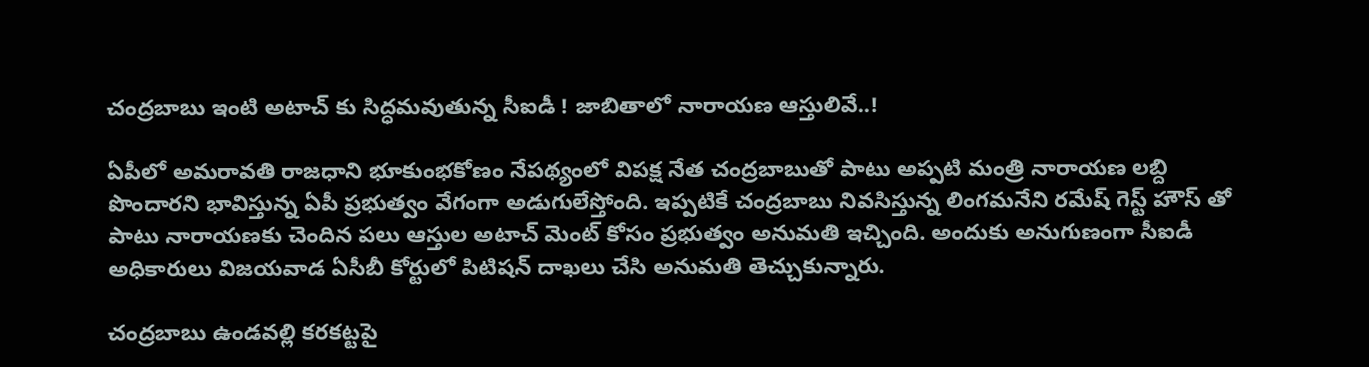చంద్రబాబు ఇంటి అటాచ్ కు సిద్ధమవుతున్న సీఐడీ ! జాబితాలో నారాయణ ఆస్తులివే..!

ఏపీలో అమరావతి రాజధాని భూకుంభకోణం నేపథ్యంలో విపక్ష నేత చంద్రబాబుతో పాటు అప్పటి మంత్రి నారాయణ లబ్ది పొందారని భావిస్తున్న ఏపీ ప్రభుత్వం వేగంగా అడుగులేస్తోంది. ఇప్పటికే చంద్రబాబు నివసిస్తున్న లింగమనేని రమేష్ గెస్ట్ హౌస్ తో పాటు నారాయణకు చెందిన పలు ఆస్తుల అటాచ్ మెంట్ కోసం ప్రభుత్వం అనుమతి ఇచ్చింది. అందుకు అనుగుణంగా సీఐడీ అధికారులు విజయవాడ ఏసీబీ కోర్టులో పిటిషన్ దాఖలు చేసి అనుమతి తెచ్చుకున్నారు.

చంద్రబాబు ఉండవల్లి కరకట్టపై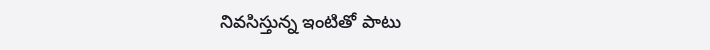నివసిస్తున్న ఇంటితో పాటు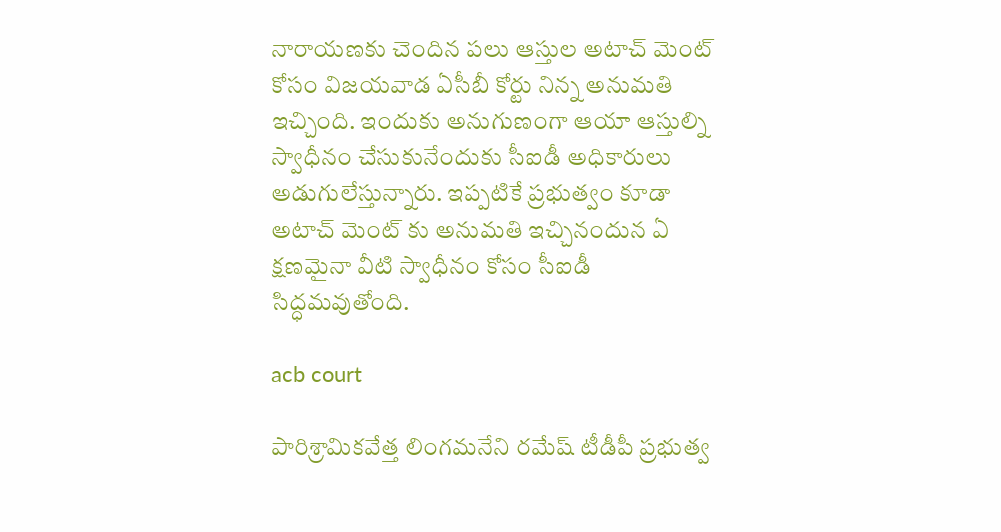నారాయణకు చెందిన పలు ఆస్తుల అటాచ్ మెంట్ కోసం విజయవాడ ఏసీబీ కోర్టు నిన్న అనుమతి ఇచ్చింది. ఇందుకు అనుగుణంగా ఆయా ఆస్తుల్ని స్వాధీనం చేసుకునేందుకు సీఐడీ అధికారులు అడుగులేస్తున్నారు. ఇప్పటికే ప్రభుత్వం కూడా అటాచ్ మెంట్ కు అనుమతి ఇచ్చినందున ఏ క్షణమైనా వీటి స్వాధీనం కోసం సీఐడీ సిద్ధమవుతోంది.

acb court

పారిశ్రామికవేత్త లింగమనేని రమేష్ టీడీపీ ప్రభుత్వ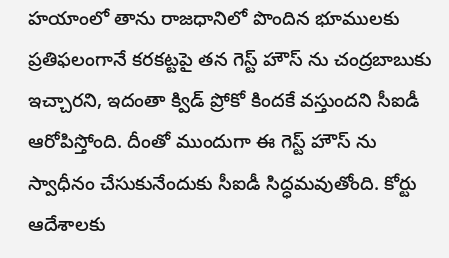హయాంలో తాను రాజధానిలో పొందిన భూములకు ప్రతిఫలంగానే కరకట్టపై తన గెస్ట్ హౌస్ ను చంద్రబాబుకు ఇచ్చారని, ఇదంతా క్విడ్ ప్రోకో కిందకే వస్తుందని సీఐడీ ఆరోపిస్తోంది. దీంతో ముందుగా ఈ గెస్ట్ హౌస్ ను స్వాధీనం చేసుకునేందుకు సీఐడీ సిద్ధమవుతోంది. కోర్టు ఆదేశాలకు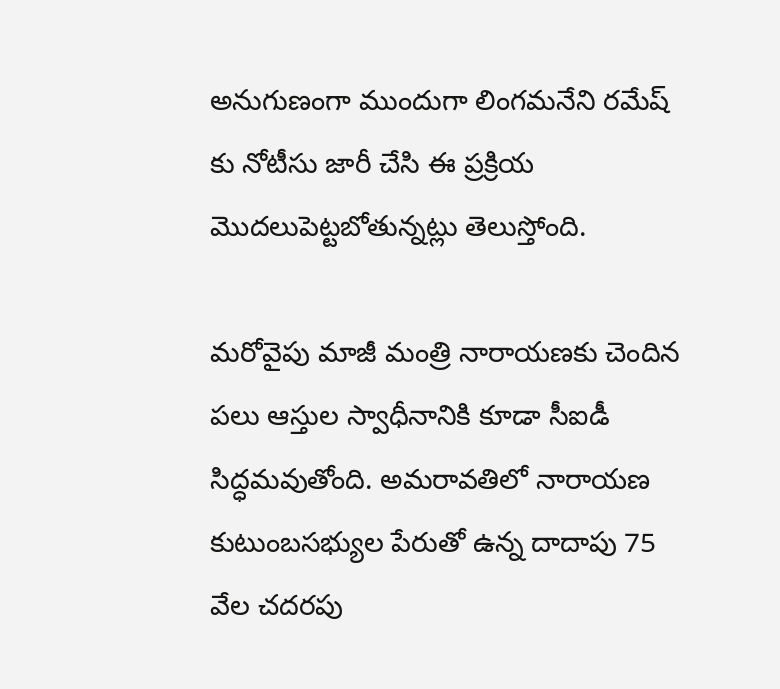అనుగుణంగా ముందుగా లింగమనేని రమేష్ కు నోటీసు జారీ చేసి ఈ ప్రక్రియ మొదలుపెట్టబోతున్నట్లు తెలుస్తోంది.

మరోవైపు మాజీ మంత్రి నారాయణకు చెందిన పలు ఆస్తుల స్వాధీనానికి కూడా సీఐడీ సిద్ధమవుతోంది. అమరావతిలో నారాయణ కుటుంబసభ్యుల పేరుతో ఉన్న దాదాపు 75 వేల చదరపు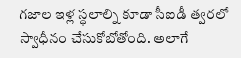గజాల ఇళ్ల స్ధలాల్ని కూడా సీఐడీ త్వరలో స్వాధీనం చేసుకోబోతోంది. అలాగే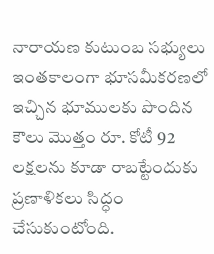నారాయణ కుటుంబ సభ్యులు ఇంతకాలంగా భూసమీకరణలో ఇచ్చిన భూములకు పొందిన కౌలు మొత్తం రూ. కోటీ 92 లక్షలను కూడా రాబట్టేందుకు ప్రణాళికలు సిద్ధం చేసుకుంటోంది.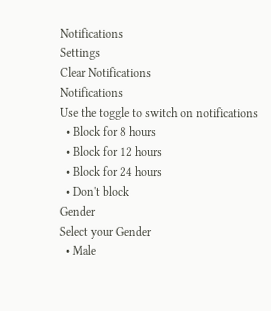Notifications
Settings
Clear Notifications
Notifications
Use the toggle to switch on notifications
  • Block for 8 hours
  • Block for 12 hours
  • Block for 24 hours
  • Don't block
Gender
Select your Gender
  • Male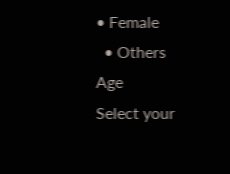• Female
  • Others
Age
Select your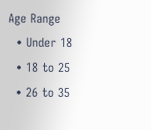Age Range
  • Under 18
  • 18 to 25
  • 26 to 35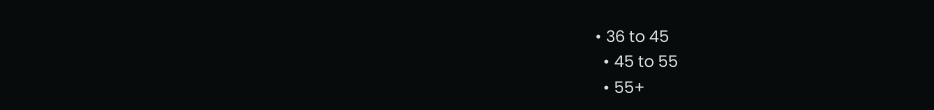• 36 to 45
  • 45 to 55
  • 55+